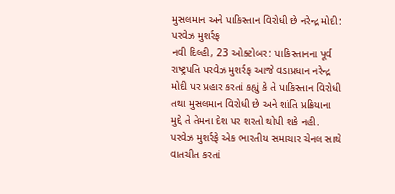મુસલમાન અને પાકિસ્તાન વિરોધી છે નરેન્દ્ર મોદી: પરવેઝ મુશર્રફ
નવી દિલ્હી, 23 ઓક્ટોબર: પાકિસ્તાનના પૂર્વ રાષ્ટ્રપતિ પરવેઝ મુશર્રફ આજે વડાપ્રધાન નરેન્દ્ર મોદી પર પ્રહાર કરતાં કહ્યું કે તે પાકિસ્તાન વિરોધી તથા મુસલમાન વિરોધી છે અને શાંતિ પ્રક્રિયાના મુદ્દે તે તેમના દેશ પર શરતો થોપી શકે નહી.
પરવેઝ મુશર્રફે એક ભારતીય સમાચાર ચેનલ સાથે વાતચીત કરતાં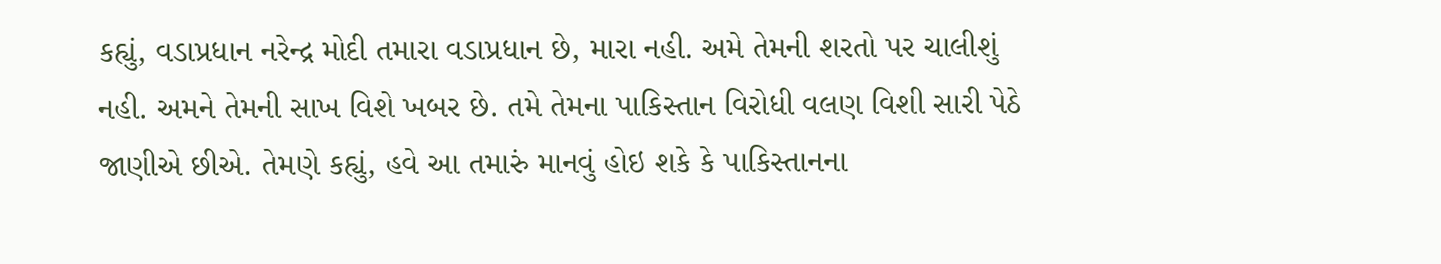કહ્યું, વડાપ્રધાન નરેન્દ્ર મોદી તમારા વડાપ્રધાન છે, મારા નહી. અમે તેમની શરતો પર ચાલીશું નહી. અમને તેમની સાખ વિશે ખબર છે. તમે તેમના પાકિસ્તાન વિરોધી વલણ વિશી સારી પેઠે જાણીએ છીએ. તેમણે કહ્યું, હવે આ તમારું માનવું હોઇ શકે કે પાકિસ્તાનના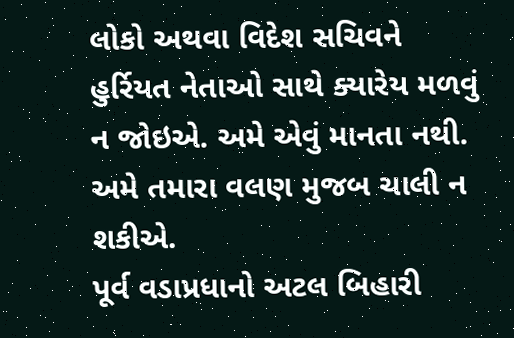લોકો અથવા વિદેશ સચિવને હુર્રિયત નેતાઓ સાથે ક્યારેય મળવું ન જોઇએ. અમે એવું માનતા નથી. અમે તમારા વલણ મુજબ ચાલી ન શકીએ.
પૂર્વ વડાપ્રધાનો અટલ બિહારી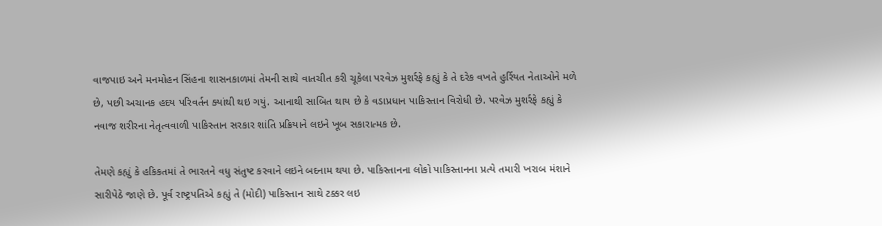વાજપાઇ અને મનમોહન સિંહના શાસનકાળમાં તેમની સાથે વાતચીત કરી ચૂકેલા પરવેઝ મુશર્રફે કહ્યું કે તે દરેક વખતે હુર્રિયત નેતાઓને મળે છે, પછી અચાનક હદય પરિવર્તન ક્યાંથી થઇ ગયું. આનાથી સાબિત થાય છે કે વડાપ્રધાન પાકિસ્તાન વિરોધી છે. પરવેઝ મુશર્રફે કહ્યું કે નવાજ શરીરના નેતૃત્વવાળી પાકિસ્તાન સરકાર શાંતિ પ્રક્રિયાને લઇને ખૂબ સકારાત્મક છે.

તેમણે કહ્યું કે હકિકતમાં તે ભારતને વધુ સંતુષ્ટ કરવાને લઇને બદનામ થયા છે. પાકિસ્તાનના લોકો પાકિસ્તાનના પ્રત્યે તમારી ખરાબ મંશાને સારીપેઠે જાણે છે. પૂર્વ રાષ્ટ્રપતિએ કહ્યું તે (મોદી) પાકિસ્તાન સાથે ટક્કર લઇ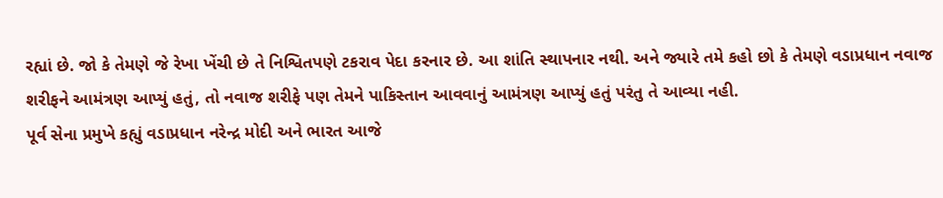રહ્યાં છે. જો કે તેમણે જે રેખા ખેંચી છે તે નિશ્વિતપણે ટકરાવ પેદા કરનાર છે. આ શાંતિ સ્થાપનાર નથી. અને જ્યારે તમે કહો છો કે તેમણે વડાપ્રધાન નવાજ શરીફને આમંત્રણ આપ્યું હતું, તો નવાજ શરીફે પણ તેમને પાકિસ્તાન આવવાનું આમંત્રણ આપ્યું હતું પરંતુ તે આવ્યા નહી.
પૂર્વ સેના પ્રમુખે કહ્યું વડાપ્રધાન નરેન્દ્ર મોદી અને ભારત આજે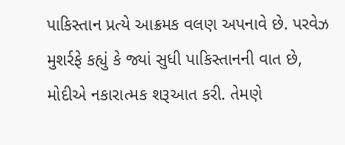પાકિસ્તાન પ્રત્યે આક્રમક વલણ અપનાવે છે. પરવેઝ મુશર્રફે કહ્યું કે જ્યાં સુધી પાકિસ્તાનની વાત છે, મોદીએ નકારાત્મક શરૂઆત કરી. તેમણે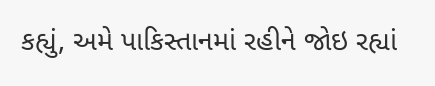કહ્યું, અમે પાકિસ્તાનમાં રહીને જોઇ રહ્યાં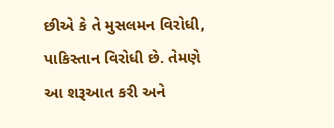છીએ કે તે મુસલમન વિરોધી, પાકિસ્તાન વિરોધી છે. તેમણે આ શરૂઆત કરી અને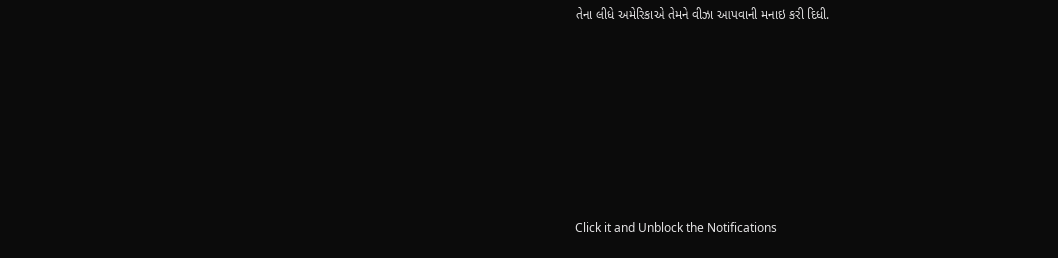તેના લીધે અમેરિકાએ તેમને વીઝા આપવાની મનાઇ કરી દિધી.












Click it and Unblock the Notifications